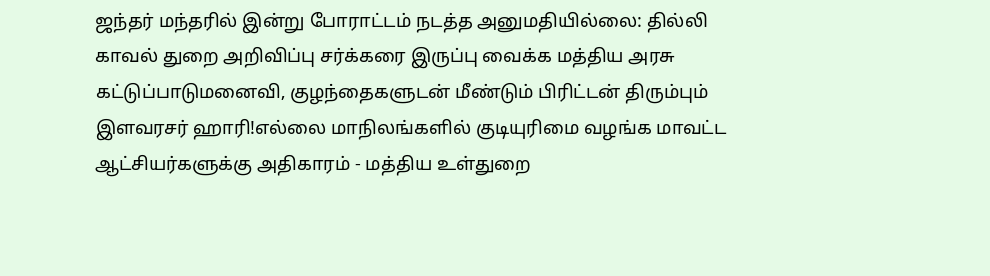ஜந்தர் மந்தரில் இன்று போராட்டம் நடத்த அனுமதியில்லை: தில்லி காவல் துறை அறிவிப்பு சர்க்கரை இருப்பு வைக்க மத்திய அரசு கட்டுப்பாடுமனைவி, குழந்தைகளுடன் மீண்டும் பிரிட்டன் திரும்பும் இளவரசர் ஹாரி!எல்லை மாநிலங்களில் குடியுரிமை வழங்க மாவட்ட ஆட்சியர்களுக்கு அதிகாரம் - மத்திய உள்துறை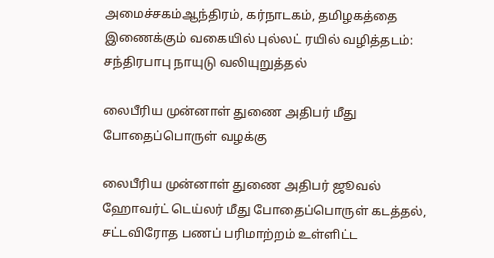அமைச்சகம்ஆந்திரம், கர்நாடகம், தமிழகத்தை இணைக்கும் வகையில் புல்லட் ரயில் வழித்தடம்: சந்திரபாபு நாயுடு வலியுறுத்தல்

லைபீரிய முன்னாள் துணை அதிபர் மீது போதைப்பொருள் வழக்கு

லைபீரிய முன்னாள் துணை அதிபர் ஜூவல் ஹோவர்ட் டெய்லர் மீது போதைப்பொருள் கடத்தல், சட்டவிரோத பணப் பரிமாற்றம் உள்ளிட்ட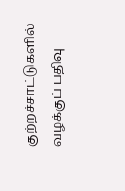குற்றச்சாட்டுகளில் வழக்குப் பதிவு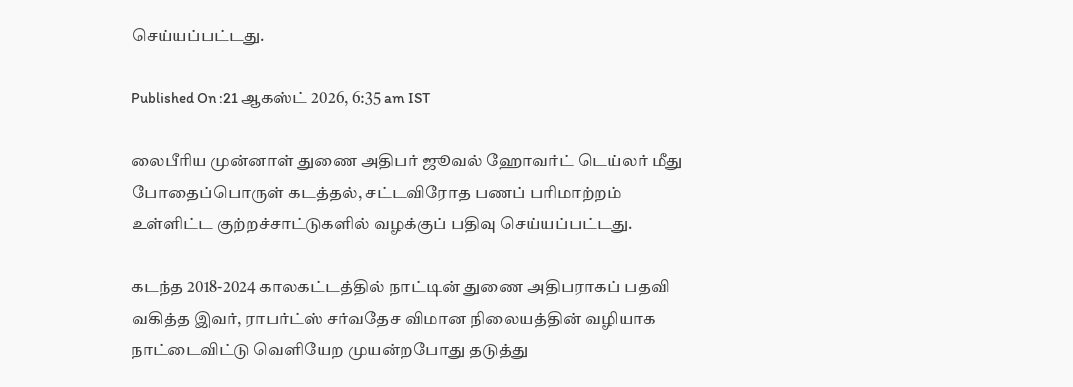செய்யப்பட்டது.

Published On :21 ஆகஸ்ட் 2026, 6:35 am IST

லைபீரிய முன்னாள் துணை அதிபர் ஜூவல் ஹோவர்ட் டெய்லர் மீது போதைப்பொருள் கடத்தல், சட்டவிரோத பணப் பரிமாற்றம் உள்ளிட்ட குற்றச்சாட்டுகளில் வழக்குப் பதிவு செய்யப்பட்டது.

கடந்த 2018-2024 காலகட்டத்தில் நாட்டின் துணை அதிபராகப் பதவி வகித்த இவர், ராபர்ட்ஸ் சர்வதேச விமான நிலையத்தின் வழியாக நாட்டைவிட்டு வெளியேற முயன்றபோது தடுத்து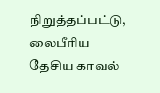நிறுத்தப்பட்டு, லைபீரிய தேசிய காவல்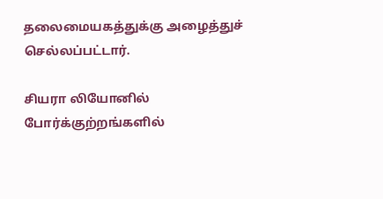தலைமையகத்துக்கு அழைத்துச் செல்லப்பட்டார்.

சியரா லியோனில் போர்க்குற்றங்களில்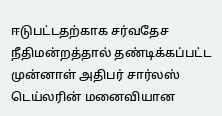ஈடுபட்டதற்காக சர்வதேச நீதிமன்றத்தால் தண்டிக்கப்பட்ட முன்னாள் அதிபர் சார்லஸ் டெய்லரின் மனைவியான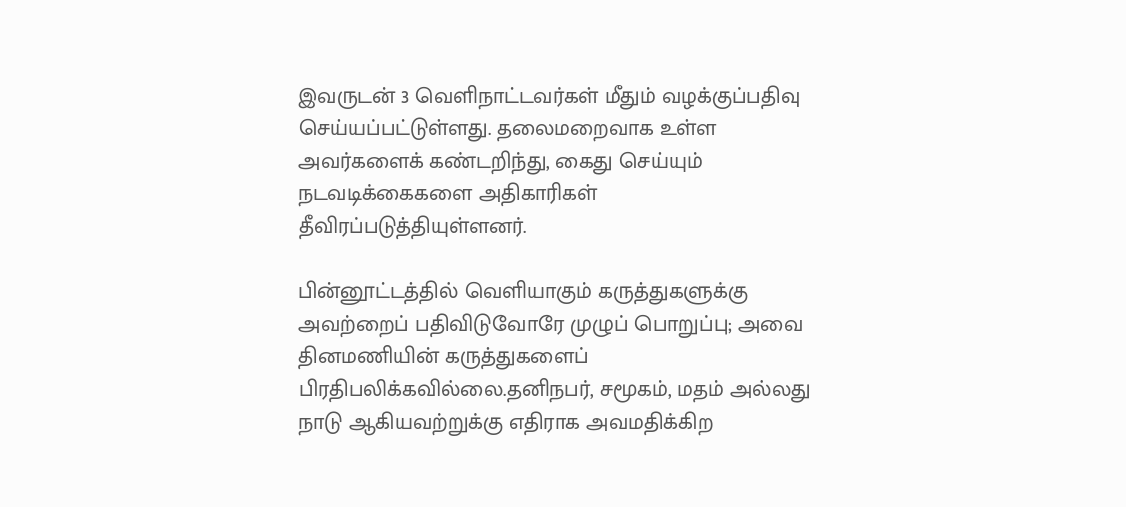இவருடன் 3 வெளிநாட்டவர்கள் மீதும் வழக்குப்பதிவு செய்யப்பட்டுள்ளது. தலைமறைவாக உள்ள அவர்களைக் கண்டறிந்து, கைது செய்யும் நடவடிக்கைகளை அதிகாரிகள் தீவிரப்படுத்தியுள்ளனர்.

பின்னூட்டத்தில் வெளியாகும் கருத்துகளுக்கு அவற்றைப் பதிவிடுவோரே முழுப் பொறுப்பு; அவை தினமணியின் கருத்துகளைப் பிரதிபலிக்கவில்லை.தனிநபர், சமூகம், மதம் அல்லது நாடு ஆகியவற்றுக்கு எதிராக அவமதிக்கிற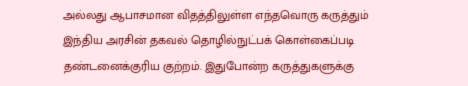அல்லது ஆபாசமான விதத்திலுள்ள எந்தவொரு கருத்தும் இந்திய அரசின் தகவல் தொழில்நுட்பக் கொள்கைப்படி தண்டனைக்குரிய குற்றம். இதுபோன்ற கருத்துகளுக்கு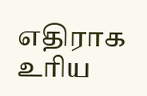எதிராக உரிய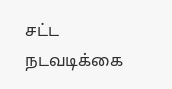சட்ட நடவடிக்கை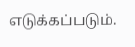எடுக்கப்படும்.